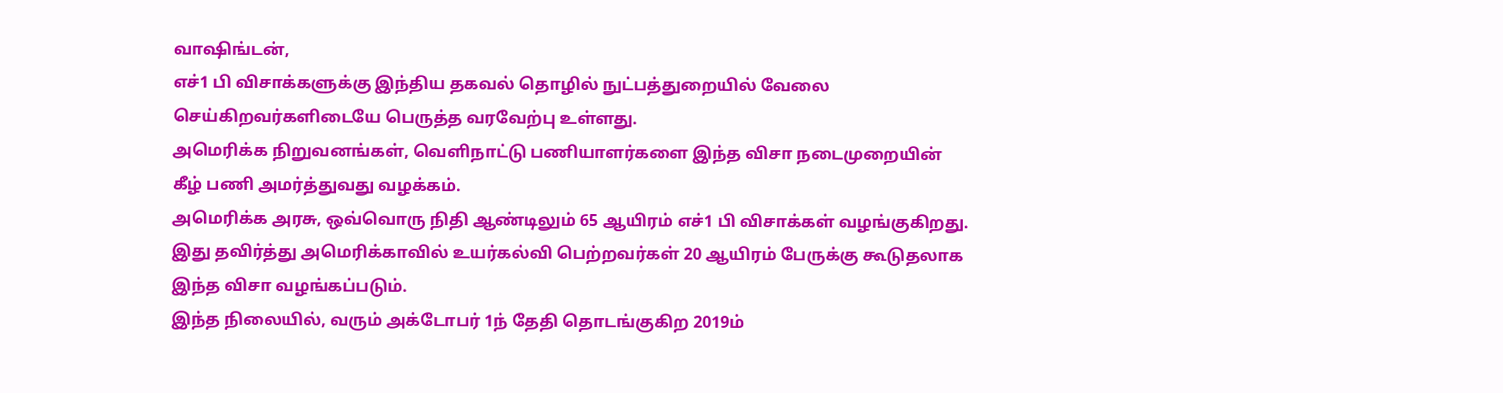வாஷிங்டன்,
எச்1 பி விசாக்களுக்கு இந்திய தகவல் தொழில் நுட்பத்துறையில் வேலை செய்கிறவர்களிடையே பெருத்த வரவேற்பு உள்ளது.
அமெரிக்க நிறுவனங்கள், வெளிநாட்டு பணியாளர்களை இந்த விசா நடைமுறையின் கீழ் பணி அமர்த்துவது வழக்கம்.
அமெரிக்க அரசு, ஒவ்வொரு நிதி ஆண்டிலும் 65 ஆயிரம் எச்1 பி விசாக்கள் வழங்குகிறது. இது தவிர்த்து அமெரிக்காவில் உயர்கல்வி பெற்றவர்கள் 20 ஆயிரம் பேருக்கு கூடுதலாக இந்த விசா வழங்கப்படும்.
இந்த நிலையில், வரும் அக்டோபர் 1ந் தேதி தொடங்குகிற 2019ம்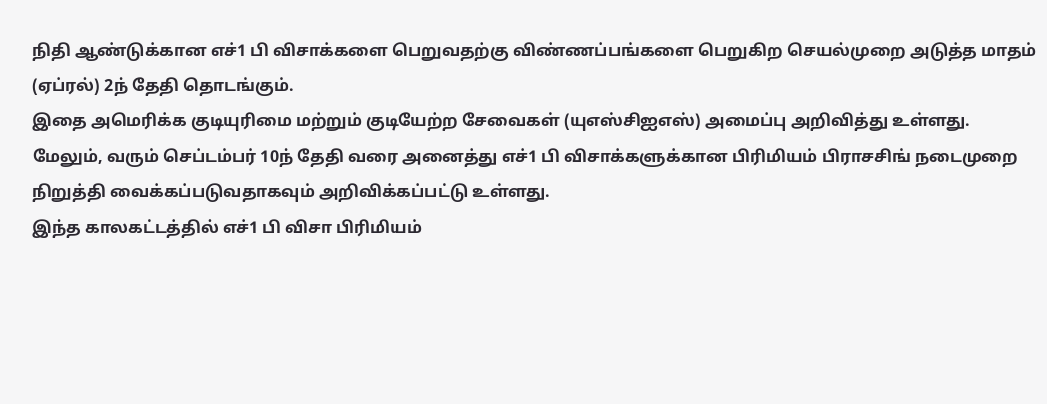நிதி ஆண்டுக்கான எச்1 பி விசாக்களை பெறுவதற்கு விண்ணப்பங்களை பெறுகிற செயல்முறை அடுத்த மாதம் (ஏப்ரல்) 2ந் தேதி தொடங்கும்.
இதை அமெரிக்க குடியுரிமை மற்றும் குடியேற்ற சேவைகள் (யுஎஸ்சிஐஎஸ்) அமைப்பு அறிவித்து உள்ளது.
மேலும், வரும் செப்டம்பர் 10ந் தேதி வரை அனைத்து எச்1 பி விசாக்களுக்கான பிரிமியம் பிராசசிங் நடைமுறை நிறுத்தி வைக்கப்படுவதாகவும் அறிவிக்கப்பட்டு உள்ளது.
இந்த காலகட்டத்தில் எச்1 பி விசா பிரிமியம்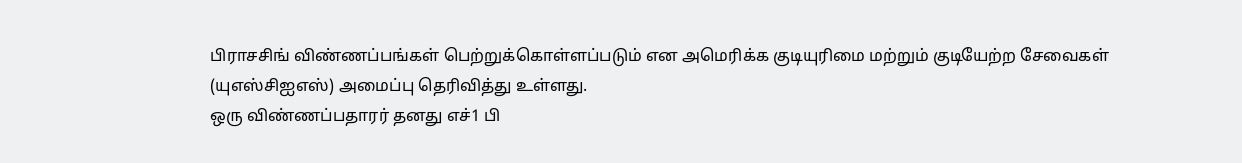பிராசசிங் விண்ணப்பங்கள் பெற்றுக்கொள்ளப்படும் என அமெரிக்க குடியுரிமை மற்றும் குடியேற்ற சேவைகள் (யுஎஸ்சிஐஎஸ்) அமைப்பு தெரிவித்து உள்ளது.
ஒரு விண்ணப்பதாரர் தனது எச்1 பி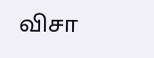விசா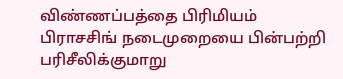விண்ணப்பத்தை பிரிமியம் பிராசசிங் நடைமுறையை பின்பற்றி பரிசீலிக்குமாறு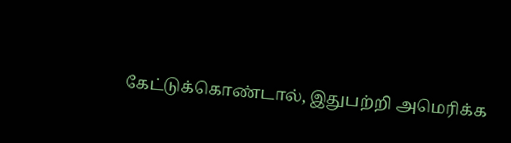கேட்டுக்கொண்டால், இதுபற்றி அமெரிக்க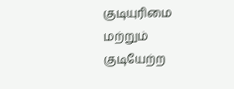குடியுரிமை மற்றும் குடியேற்ற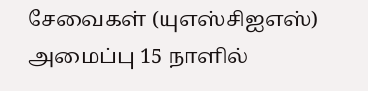சேவைகள் (யுஎஸ்சிஐஎஸ்) அமைப்பு 15 நாளில்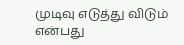முடிவு எடுத்து விடும் என்பது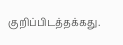குறிப்பிடத்தக்கது.